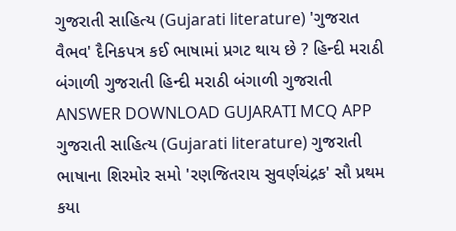ગુજરાતી સાહિત્ય (Gujarati literature) 'ગુજરાત વૈભવ' દૈનિકપત્ર કઈ ભાષામાં પ્રગટ થાય છે ? હિન્દી મરાઠી બંગાળી ગુજરાતી હિન્દી મરાઠી બંગાળી ગુજરાતી ANSWER DOWNLOAD GUJARATI MCQ APP
ગુજરાતી સાહિત્ય (Gujarati literature) ગુજરાતી ભાષાના શિરમોર સમો 'રણજિતરાય સુવર્ણચંદ્રક' સૌ પ્રથમ કયા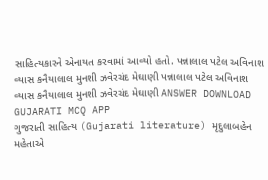સાહિત્યકારને એનાયત કરવામાં આવ્યો હતો. પન્નાલાલ પટેલ અવિનાશ વ્યાસ કનૈયાલાલ મુનશી ઝવેરચંદ મેઘાણી પન્નાલાલ પટેલ અવિનાશ વ્યાસ કનૈયાલાલ મુનશી ઝવેરચંદ મેઘાણી ANSWER DOWNLOAD GUJARATI MCQ APP
ગુજરાતી સાહિત્ય (Gujarati literature) મૃદુલાબહેન મહેતાએ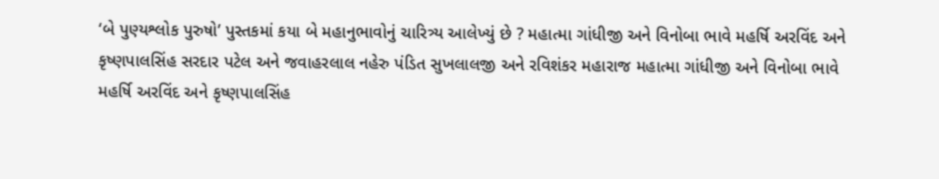‘બે પુણ્યશ્લોક પુરુષો’ પુસ્તકમાં કયા બે મહાનુભાવોનું ચારિત્ર્ય આલેખ્યું છે ? મહાત્મા ગાંધીજી અને વિનોબા ભાવે મહર્ષિ અરવિંદ અને કૃષ્ણપાલસિંહ સરદાર પટેલ અને જવાહરલાલ નહેરુ પંડિત સુખલાલજી અને રવિશંકર મહારાજ મહાત્મા ગાંધીજી અને વિનોબા ભાવે મહર્ષિ અરવિંદ અને કૃષ્ણપાલસિંહ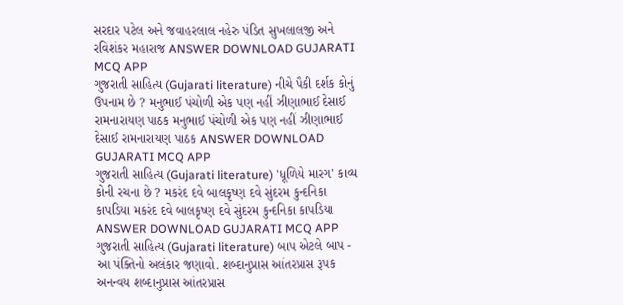સરદાર પટેલ અને જવાહરલાલ નહેરુ પંડિત સુખલાલજી અને રવિશંકર મહારાજ ANSWER DOWNLOAD GUJARATI MCQ APP
ગુજરાતી સાહિત્ય (Gujarati literature) નીચે પૈકી દર્શક કોનું ઉપનામ છે ? મનુભાઈ પંચોળી એક પણ નહીં ઝીણાભાઈ દેસાઈ રામનારાયણ પાઠક મનુભાઈ પંચોળી એક પણ નહીં ઝીણાભાઈ દેસાઈ રામનારાયણ પાઠક ANSWER DOWNLOAD GUJARATI MCQ APP
ગુજરાતી સાહિત્ય (Gujarati literature) 'ધૂળિયે મારગ' કાવ્ય કોની રચના છે ? મકરંદ દવે બાલકૃષ્ણ દવે સુંદરમ કુન્દનિકા કાપડિયા મકરંદ દવે બાલકૃષ્ણ દવે સુંદરમ કુન્દનિકા કાપડિયા ANSWER DOWNLOAD GUJARATI MCQ APP
ગુજરાતી સાહિત્ય (Gujarati literature) બાપ એટલે બાપ - આ પંક્તિનો અલંકાર જણાવો. શબ્દાનુપ્રાસ આંતરપ્રાસ રૂપક અનન્વય શબ્દાનુપ્રાસ આંતરપ્રાસ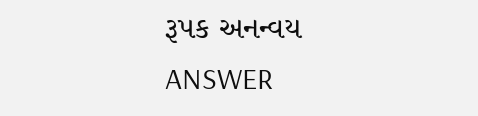રૂપક અનન્વય ANSWER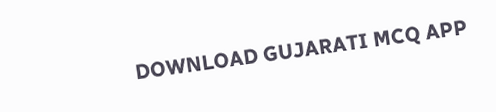DOWNLOAD GUJARATI MCQ APP